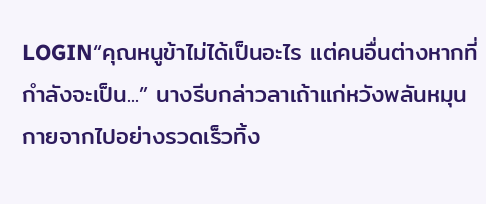LOGIN“คุณหนูข้าไม่ได้เป็นอะไร แต่คนอื่นต่างหากที่กำลังจะเป็น...” นางรีบกล่าวลาเถ้าแก่หวังพลันหมุนกายจากไปอย่างรวดเร็วทิ้ง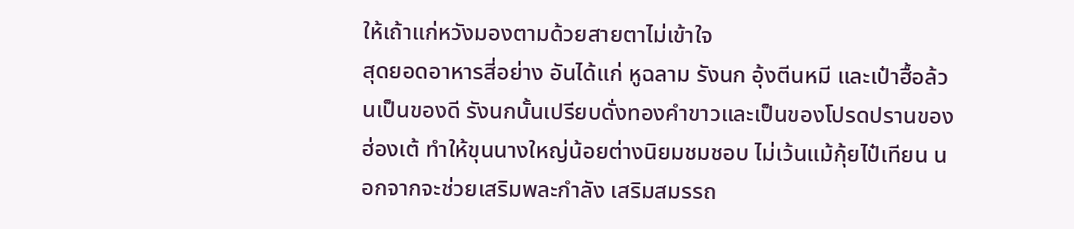ให้เถ้าแก่หวังมองตามด้วยสายตาไม่เข้าใจ
สุดยอดอาหารสี่อย่าง อันได้แก่ หูฉลาม รังนก อุ้งตีนหมี และเป๋าฮื้อล้วนเป็นของดี รังนกนั้นเปรียบดั่งทองคำขาวและเป็นของโปรดปรานของฮ่องเต้ ทำให้ขุนนางใหญ่น้อยต่างนิยมชมชอบ ไม่เว้นแม้กุ้ยไป๋เทียน นอกจากจะช่วยเสริมพละกำลัง เสริมสมรรถ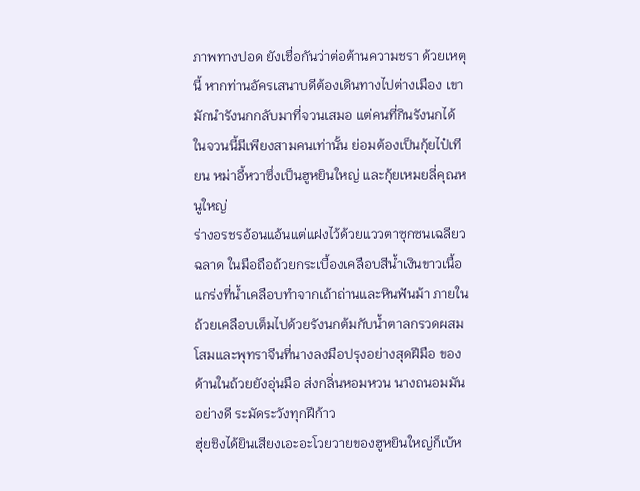ภาพทางปอด ยังเชื่อกันว่าต่อต้านความชรา ด้วยเหตุนี้ หากท่านอัครเสนาบดีต้องเดินทางไปต่างเมือง เขามักนำรังนกกลับมาที่จวนเสมอ แต่คนที่กินรังนกได้ในจวนนี้มีเพียงสามคนเท่านั้น ย่อมต้องเป็นกุ้ยไป๋เทียน หม่าอี้หวาซึ่งเป็นฮูหยินใหญ่ และกุ้ยเหมยลี่คุณหนูใหญ่
ร่างอรชรอ้อนแอ้นแต่แฝงไว้ด้วยแววตาซุกซนเฉลียวฉลาด ในมือถือถ้วยกระเบื้องเคลือบสีน้ำเงินขาวเนื้อแกร่งที่น้ำเคลือบทำจากเถ้าถ่านและหินฟันม้า ภายในถ้วยเคลือบเต็มไปด้วยรังนกต้มกับน้ำตาลกรวดผสมโสมและพุทราจีนที่นางลงมือปรุงอย่างสุดฝีมือ ของด้านในถ้วยยังอุ่นมือ ส่งกลิ่นหอมหวน นางถนอมมันอย่างดี ระมัดระวังทุกฝีก้าว
ฮุ่ยชิงได้ยินเสียงเอะอะโวยวายของฮูหยินใหญ่ก็เบ้ห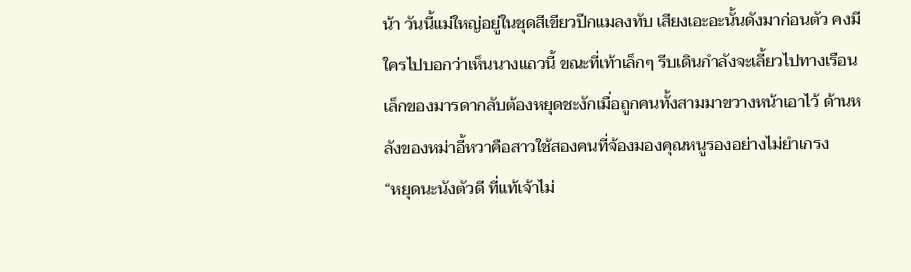น้า วันนี้แม่ใหญ่อยู่ในชุดสีเขียวปีกแมลงทับ เสียงเอะอะนั้นดังมาก่อนตัว คงมีใครไปบอกว่าเห็นนางแถวนี้ ขณะที่เท้าเล็กๆ รีบเดินกำลังจะเลี้ยวไปทางเรือนเล็กของมารดากลับต้องหยุดชะงักเมื่อถูกคนทั้งสามมาขวางหน้าเอาไว้ ด้านหลังของหม่าอี้หวาคือสาวใช้สองคนที่จ้องมองคุณหนูรองอย่างไม่ยำเกรง
“หยุดนะนังตัวดี ที่แท้เจ้าไม่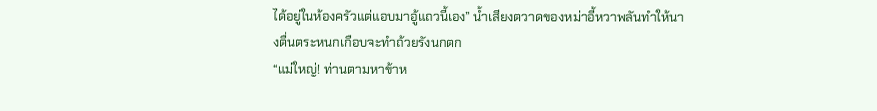ได้อยู่ในห้องครัวแต่แอบมาอู้แถวนี้เอง” น้ำเสียงตวาดของหม่าอี้หวาพลันทำให้นางตื่นตระหนกเกือบจะทำถ้วยรังนกตก
“แม่ใหญ่! ท่านตามหาข้าห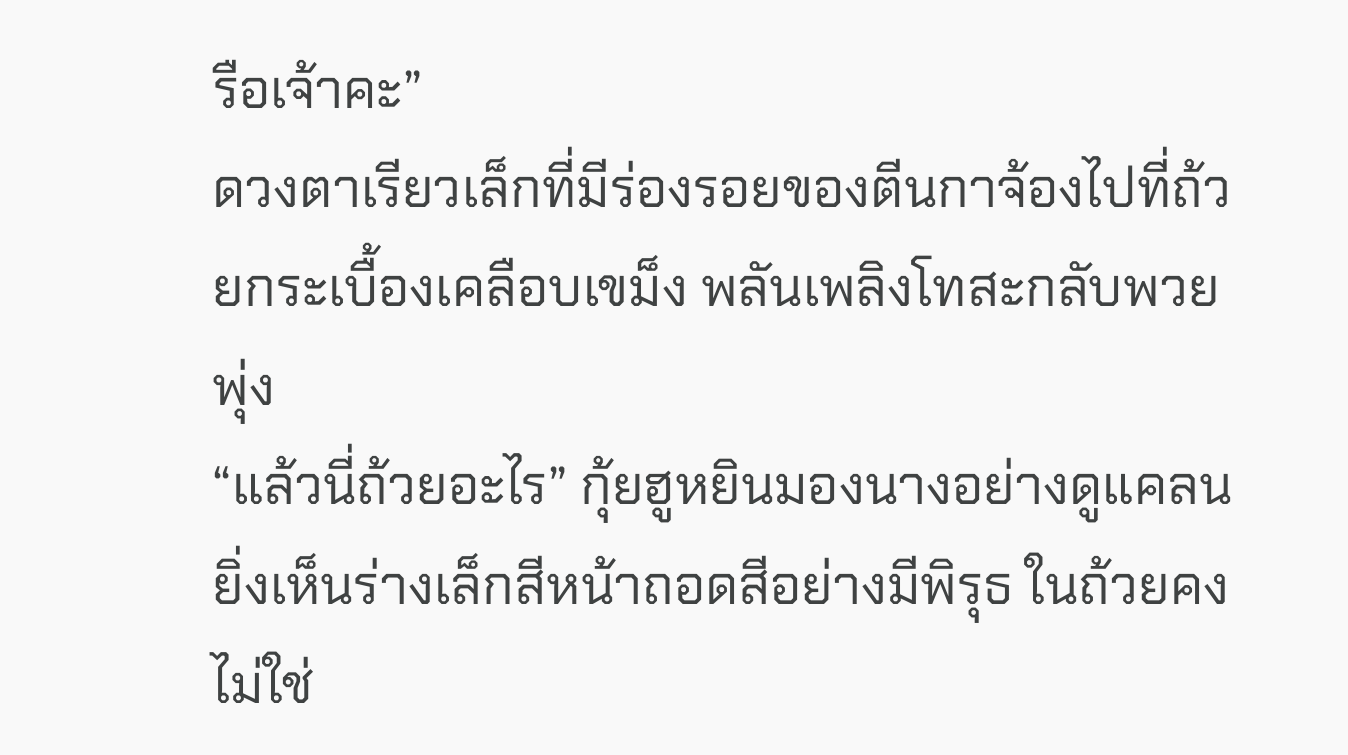รือเจ้าคะ”
ดวงตาเรียวเล็กที่มีร่องรอยของตีนกาจ้องไปที่ถ้วยกระเบื้องเคลือบเขม็ง พลันเพลิงโทสะกลับพวยพุ่ง
“แล้วนี่ถ้วยอะไร” กุ้ยฮูหยินมองนางอย่างดูแคลน ยิ่งเห็นร่างเล็กสีหน้าถอดสีอย่างมีพิรุธ ในถ้วยคงไม่ใช่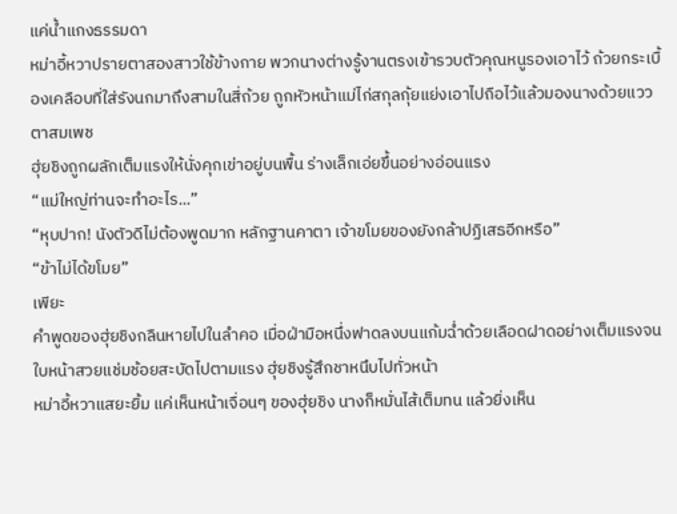แค่น้ำแกงธรรมดา
หม่าอี้หวาปรายตาสองสาวใช้ข้างกาย พวกนางต่างรู้งานตรงเข้ารวบตัวคุณหนูรองเอาไว้ ถ้วยกระเบื้องเคลือบที่ใส่รังนกมาถึงสามในสี่ถ้วย ถูกหัวหน้าแม่ไก่สกุลกุ้ยแย่งเอาไปถือไว้แล้วมองนางด้วยแววตาสมเพช
ฮุ่ยชิงถูกผลักเต็มแรงให้นั่งคุกเข่าอยู่บนพื้น ร่างเล็กเอ่ยขึ้นอย่างอ่อนแรง
“แม่ใหญ่ท่านจะทำอะไร...”
“หุบปาก! นังตัวดีไม่ต้องพูดมาก หลักฐานคาตา เจ้าขโมยของยังกล้าปฏิเสธอีกหรือ”
“ข้าไม่ได้ขโมย”
เพียะ
คำพูดของฮุ่ยชิงกลืนหายไปในลำคอ เมื่อฝ่ามือหนึ่งฟาดลงบนแก้มฉ่ำด้วยเลือดฝาดอย่างเต็มแรงจนใบหน้าสวยแช่มช้อยสะบัดไปตามแรง ฮุ่ยชิงรู้สึกชาหนึบไปทั่วหน้า
หม่าอี้หวาแสยะยิ้ม แค่เห็นหน้าเจื่อนๆ ของฮุ่ยชิง นางก็หมั่นไส้เต็มทน แล้วยิ่งเห็น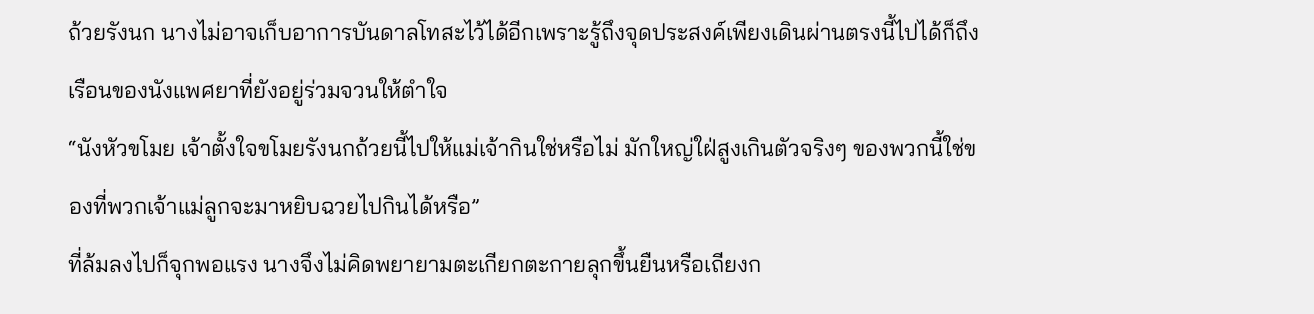ถ้วยรังนก นางไม่อาจเก็บอาการบันดาลโทสะไว้ได้อีกเพราะรู้ถึงจุดประสงค์เพียงเดินผ่านตรงนี้ไปได้ก็ถึงเรือนของนังแพศยาที่ยังอยู่ร่วมจวนให้ตำใจ
“นังหัวขโมย เจ้าตั้งใจขโมยรังนกถ้วยนี้ไปให้แม่เจ้ากินใช่หรือไม่ มักใหญ่ใฝ่สูงเกินตัวจริงๆ ของพวกนี้ใช่ของที่พวกเจ้าแม่ลูกจะมาหยิบฉวยไปกินได้หรือ”
ที่ล้มลงไปก็จุกพอแรง นางจึงไม่คิดพยายามตะเกียกตะกายลุกขึ้นยืนหรือเถียงก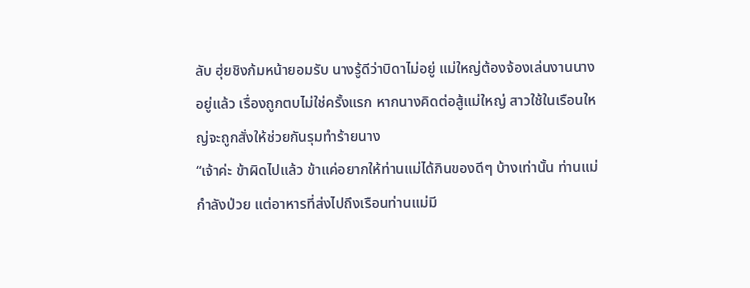ลับ ฮุ่ยชิงก้มหน้ายอมรับ นางรู้ดีว่าบิดาไม่อยู่ แม่ใหญ่ต้องจ้องเล่นงานนางอยู่แล้ว เรื่องถูกตบไม่ใช่ครั้งแรก หากนางคิดต่อสู้แม่ใหญ่ สาวใช้ในเรือนใหญ่จะถูกสั่งให้ช่วยกันรุมทำร้ายนาง
“เจ้าค่ะ ข้าผิดไปแล้ว ข้าแค่อยากให้ท่านแม่ได้กินของดีๆ บ้างเท่านั้น ท่านแม่กำลังป่วย แต่อาหารที่ส่งไปถึงเรือนท่านแม่มี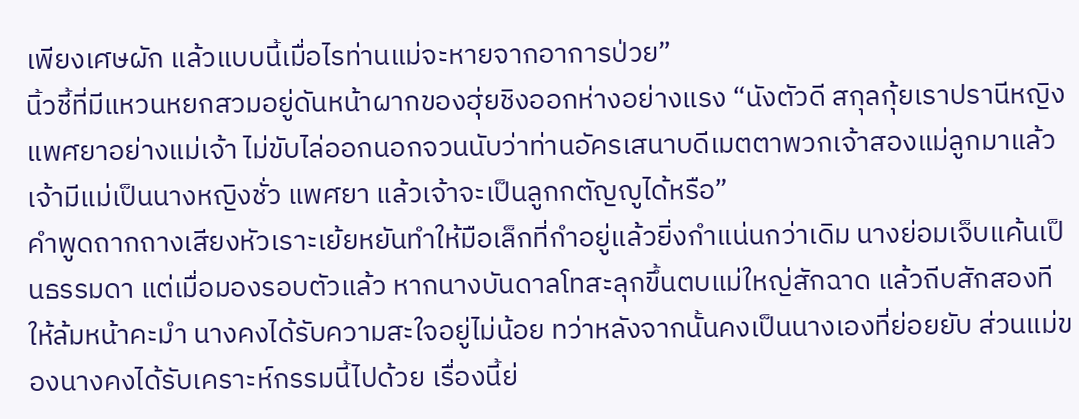เพียงเศษผัก แล้วแบบนี้เมื่อไรท่านแม่จะหายจากอาการป่วย”
นิ้วชี้ที่มีแหวนหยกสวมอยู่ดันหน้าผากของฮุ่ยชิงออกห่างอย่างแรง “นังตัวดี สกุลกุ้ยเราปรานีหญิงแพศยาอย่างแม่เจ้า ไม่ขับไล่ออกนอกจวนนับว่าท่านอัครเสนาบดีเมตตาพวกเจ้าสองแม่ลูกมาแล้ว เจ้ามีแม่เป็นนางหญิงชั่ว แพศยา แล้วเจ้าจะเป็นลูกกตัญญูได้หรือ”
คำพูดถากถางเสียงหัวเราะเย้ยหยันทำให้มือเล็กที่กำอยู่แล้วยิ่งกำแน่นกว่าเดิม นางย่อมเจ็บแค้นเป็นธรรมดา แต่เมื่อมองรอบตัวแล้ว หากนางบันดาลโทสะลุกขึ้นตบแม่ใหญ่สักฉาด แล้วถีบสักสองทีให้ล้มหน้าคะมำ นางคงได้รับความสะใจอยู่ไม่น้อย ทว่าหลังจากนั้นคงเป็นนางเองที่ย่อยยับ ส่วนแม่ของนางคงได้รับเคราะห์กรรมนี้ไปด้วย เรื่องนี้ย่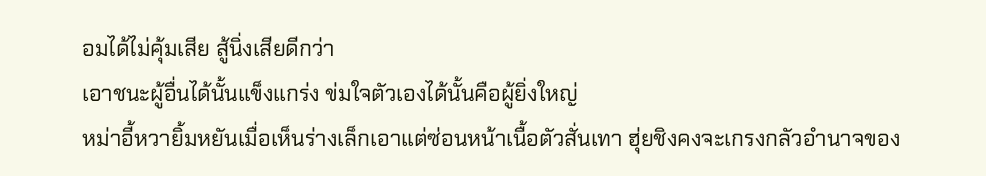อมได้ไม่คุ้มเสีย สู้นิ่งเสียดีกว่า
เอาชนะผู้อื่นได้นั้นแข็งแกร่ง ข่มใจตัวเองได้นั้นคือผู้ยิ่งใหญ่
หม่าอี้หวายิ้มหยันเมื่อเห็นร่างเล็กเอาแต่ซ่อนหน้าเนื้อตัวสั่นเทา ฮุ่ยชิงคงจะเกรงกลัวอำนาจของ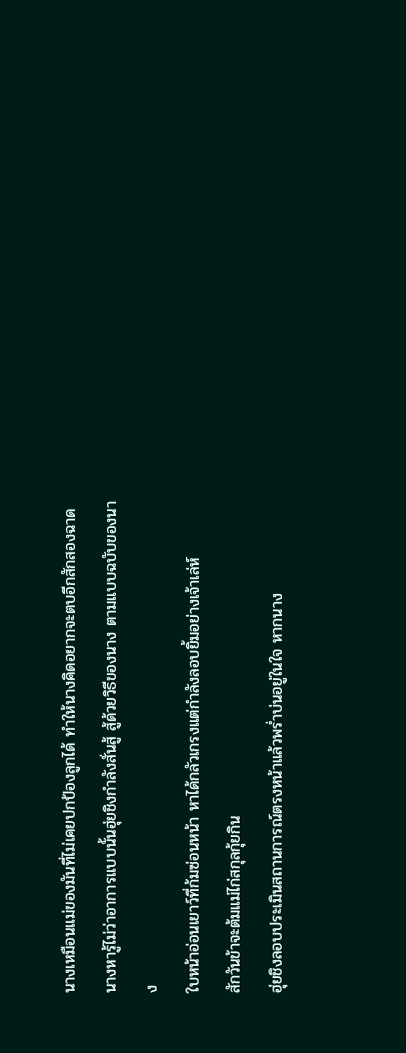นางเหมือนแม่ของมันที่ไม่เคยปกป้องลูกได้ ทำให้นางคิดอยากจะตบอีกสักสองฉาด
นางหารู้ไม่ว่าอาการแบบนั้นฮุ่ยชิงกำลังสั่นสู้ สู้ด้วยวิธีของนาง ตามแบบฉบับของนาง
ใบหน้าอ่อนเยาว์ที่ก้มซ่อนหน้า หาได้กลัวเกรงแต่กำลังลอบยิ้มอย่างเจ้าเล่ห์
สักวันข้าจะต้มแม่ไก่สกุลกุ้ยกิน
ฮุ่ยชิงลอบประเมินสถานการณ์ตรงหน้าแล้วพร่ำบ่นอยู่ในใจ หากนาง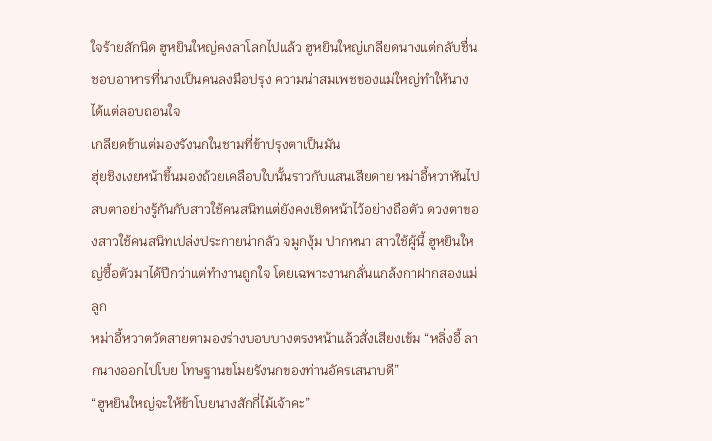ใจร้ายสักนิด ฮูหยินใหญ่คงลาโลกไปแล้ว ฮูหยินใหญ่เกลียดนางแต่กลับชื่นชอบอาหารที่นางเป็นคนลงมือปรุง ความน่าสมเพชของแม่ใหญ่ทำให้นางได้แต่ลอบถอนใจ
เกลียดข้าแต่มองรังนกในชามที่ข้าปรุงตาเป็นมัน
ฮุ่ยชิงเงยหน้าขึ้นมองถ้วยเคลือบใบนั้นราวกับแสนเสียดาย หม่าอี้หวาหันไปสบตาอย่างรู้กันกับสาวใช้คนสนิทแต่ยังคงเชิดหน้าไว้อย่างถือตัว ดวงตาของสาวใช้คนสนิทเปล่งประกายน่ากลัว จมูกงุ้ม ปากหนา สาวใช้ผู้นี้ ฮูหยินใหญ่ซื้อตัวมาได้ปีกว่าแต่ทำงานถูกใจ โดยเฉพาะงานกลั่นแกล้งกาฝากสองแม่ลูก
หม่าอี้หวาตวัดสายตามองร่างบอบบางตรงหน้าแล้วสั่งเสียงเข้ม “หลิ่งอี้ ลากนางออกไปโบย โทษฐานขโมยรังนกของท่านอัครเสนาบดี”
“ฮูหยินใหญ่จะให้ข้าโบยนางสักกี่ไม้เจ้าคะ”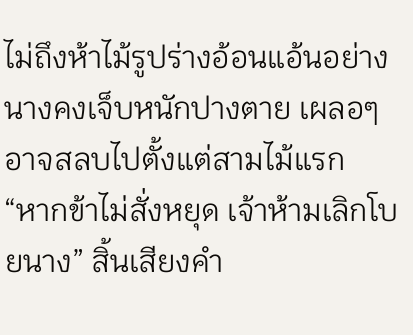ไม่ถึงห้าไม้รูปร่างอ้อนแอ้นอย่างนางคงเจ็บหนักปางตาย เผลอๆ อาจสลบไปตั้งแต่สามไม้แรก
“หากข้าไม่สั่งหยุด เจ้าห้ามเลิกโบยนาง” สิ้นเสียงคำ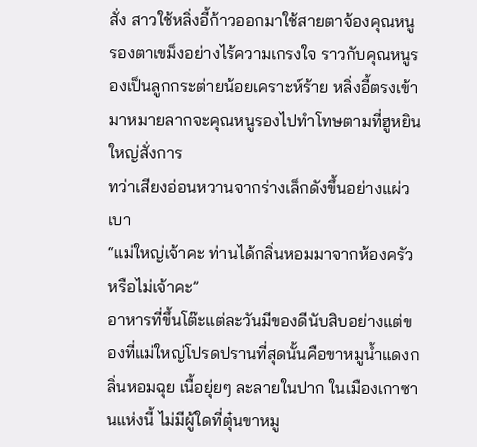สั่ง สาวใช้หลิ่งอี้ก้าวออกมาใช้สายตาจ้องคุณหนูรองตาเขม็งอย่างไร้ความเกรงใจ ราวกับคุณหนูรองเป็นลูกกระต่ายน้อยเคราะห์ร้าย หลิ่งอี้ตรงเข้ามาหมายลากจะคุณหนูรองไปทำโทษตามที่ฮูหยินใหญ่สั่งการ
ทว่าเสียงอ่อนหวานจากร่างเล็กดังขึ้นอย่างแผ่วเบา
“แม่ใหญ่เจ้าคะ ท่านได้กลิ่นหอมมาจากห้องครัวหรือไม่เจ้าคะ”
อาหารที่ขึ้นโต๊ะแต่ละวันมีของดีนับสิบอย่างแต่ของที่แม่ใหญ่โปรดปรานที่สุดนั้นคือขาหมูน้ำแดงกลิ่นหอมฉุย เนื้อยุ่ยๆ ละลายในปาก ในเมืองเกาซานแห่งนี้ ไม่มีผู้ใดที่ตุ๋นขาหมู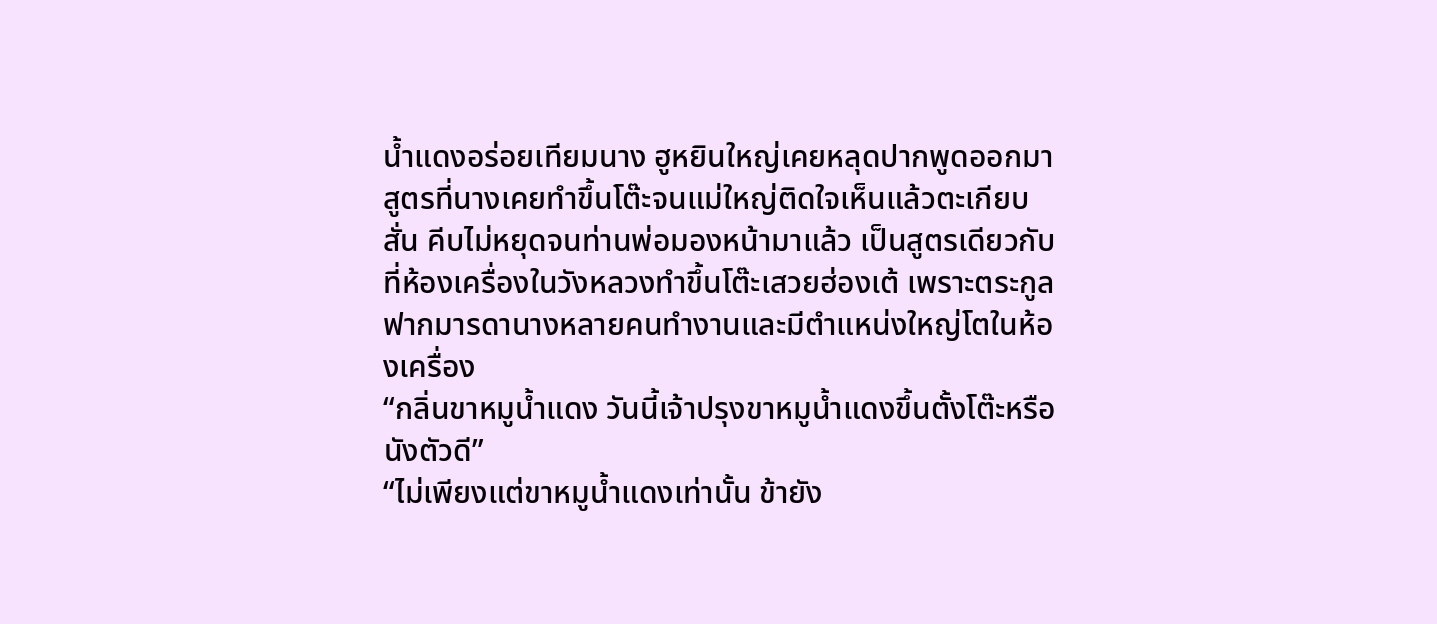น้ำแดงอร่อยเทียมนาง ฮูหยินใหญ่เคยหลุดปากพูดออกมา
สูตรที่นางเคยทำขึ้นโต๊ะจนแม่ใหญ่ติดใจเห็นแล้วตะเกียบสั่น คีบไม่หยุดจนท่านพ่อมองหน้ามาแล้ว เป็นสูตรเดียวกับที่ห้องเครื่องในวังหลวงทำขึ้นโต๊ะเสวยฮ่องเต้ เพราะตระกูลฟากมารดานางหลายคนทำงานและมีตำแหน่งใหญ่โตในห้องเครื่อง
“กลิ่นขาหมูน้ำแดง วันนี้เจ้าปรุงขาหมูน้ำแดงขึ้นตั้งโต๊ะหรือนังตัวดี”
“ไม่เพียงแต่ขาหมูน้ำแดงเท่านั้น ข้ายัง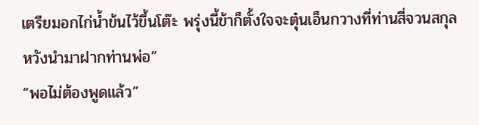เตรียมอกไก่น้ำข้นไว้ขึ้นโต๊ะ พรุ่งนี้ข้าก็ตั้งใจจะตุ๋นเอ็นกวางที่ท่านสี่จวนสกุลหวังนำมาฝากท่านพ่อ”
“พอไม่ต้องพูดแล้ว”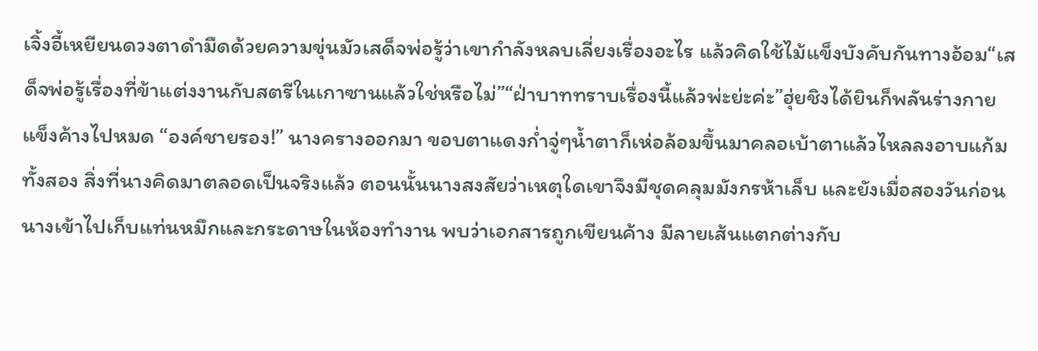เจิ้งอี้เหยียนดวงตาดำมืดด้วยความขุ่นมัวเสด็จพ่อรู้ว่าเขากำลังหลบเลี่ยงเรื่องอะไร แล้วคิดใช้ไม้แข็งบังคับกันทางอ้อม“เสด็จพ่อรู้เรื่องที่ข้าแต่งงานกับสตรีในเกาซานแล้วใช่หรือไม่”“ฝ่าบาททราบเรื่องนี้แล้วพ่ะย่ะค่ะ”ฮุ่ยชิงได้ยินก็พลันร่างกายแข็งค้างไปหมด “องค์ชายรอง!” นางครางออกมา ขอบตาแดงก่ำจู่ๆน้ำตาก็เห่อล้อมขึ้นมาคลอเบ้าตาแล้วไหลลงอาบแก้มทั้งสอง สิ่งที่นางคิดมาตลอดเป็นจริงแล้ว ตอนนั้นนางสงสัยว่าเหตุใดเขาจึงมีชุดคลุมมังกรห้าเล็บ และยังเมื่อสองวันก่อนนางเข้าไปเก็บแท่นหมึกและกระดาษในห้องทำงาน พบว่าเอกสารถูกเขียนค้าง มีลายเส้นแตกต่างกับ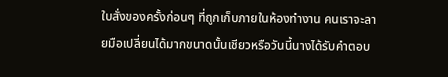ใบสั่งของครั้งก่อนๆ ที่ถูกเก็บภายในห้องทำงาน คนเราจะลายมือเปลี่ยนได้มากขนาดนั้นเชียวหรือวันนี้นางได้รับคำตอบ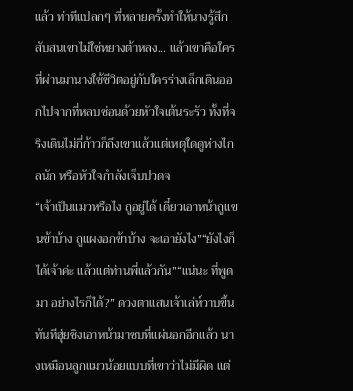แล้ว ท่าทีแปลกๆ ที่หลายครั้งทำให้นางรู้สึกสับสนเขาไม่ใช่หยางต้าหลง... แล้วเขาคือใคร ที่ผ่านมานางใช้ชีวิตอยู่กับใครร่างเล็กเดินออกไปจากที่หลบซ่อนด้วยหัวใจเต้นระรัว ทั้งที่จริงเดินไม่กี่ก้าวก็ถึงเขาแล้วแต่เหตุใดดูห่างไกลนัก หรือหัวใจกำลังเจ็บปวดจ
“เจ้าเป็นแมวหรือไง ถูอยู่ได้ เดี๋ยวเอาหน้าถูแขนข้าบ้าง ถูแผงอกข้าบ้าง จะเอายังไง”“ยังไงก็ได้เจ้าค่ะ แล้วแต่ท่านพี่แล้วกัน”“แน่นะ ที่พูดมา อย่างไรก็ได้?” ดวงตาแสนเจ้าเล่ห์วาบขึ้นทันทีฮุ่ยชิงเอาหน้ามาซบที่แผ่นอกอีกแล้ว นางเหมือนลูกแมวน้อยแบบที่เขาว่าไม่มีผิด แต่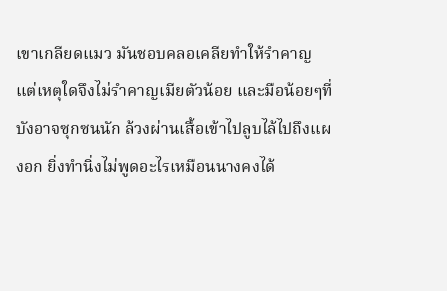เขาเกลียดแมว มันชอบคลอเคลียทำให้รำคาญ แต่เหตุใดจึงไม่รำคาญเมียตัวน้อย และมือน้อยๆที่บังอาจซุกซนนัก ล้วงผ่านเสื้อเข้าไปลูบไล้ไปถึงแผงอก ยิ่งทำนิ่งไม่พูดอะไรเหมือนนางคงได้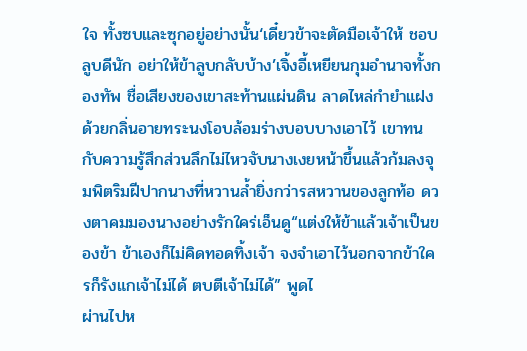ใจ ทั้งซบและซุกอยู่อย่างนั้น‘เดี๋ยวข้าจะตัดมือเจ้าให้ ชอบลูบดีนัก อย่าให้ข้าลูบกลับบ้าง’เจิ้งอี้เหยียนกุมอำนาจทั้งกองทัพ ชื่อเสียงของเขาสะท้านแผ่นดิน ลาดไหล่กำยำแฝงด้วยกลิ่นอายทระนงโอบล้อมร่างบอบบางเอาไว้ เขาทนกับความรู้สึกส่วนลึกไม่ไหวจับนางเงยหน้าขึ้นแล้วก้มลงจุมพิตริมฝีปากนางที่หวานล้ำยิ่งกว่ารสหวานของลูกท้อ ดวงตาคมมองนางอย่างรักใคร่เอ็นดู“แต่งให้ข้าแล้วเจ้าเป็นของข้า ข้าเองก็ไม่คิดทอดทิ้งเจ้า จงจำเอาไว้นอกจากข้าใครก็รังแกเจ้าไม่ได้ ตบตีเจ้าไม่ได้” พูดไ
ผ่านไปห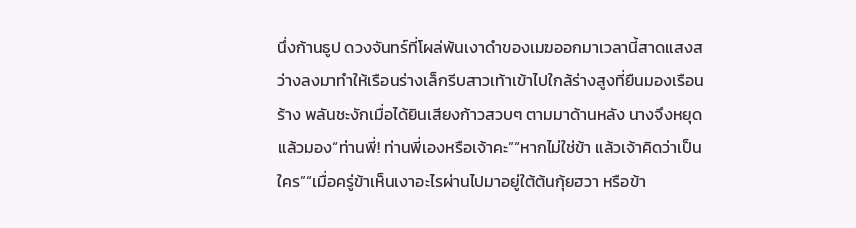นึ่งก้านธูป ดวงจันทร์ที่โผล่พ้นเงาดำของเมฆออกมาเวลานี้สาดแสงสว่างลงมาทำให้เรือนร่างเล็กรีบสาวเท้าเข้าไปใกล้ร่างสูงที่ยืนมองเรือนร้าง พลันชะงักเมื่อได้ยินเสียงก้าวสวบๆ ตามมาด้านหลัง นางจึงหยุดแล้วมอง“ท่านพี่! ท่านพี่เองหรือเจ้าคะ”“หากไม่ใช่ข้า แล้วเจ้าคิดว่าเป็นใคร”“เมื่อครู่ข้าเห็นเงาอะไรผ่านไปมาอยู่ใต้ต้นกุ้ยฮวา หรือข้า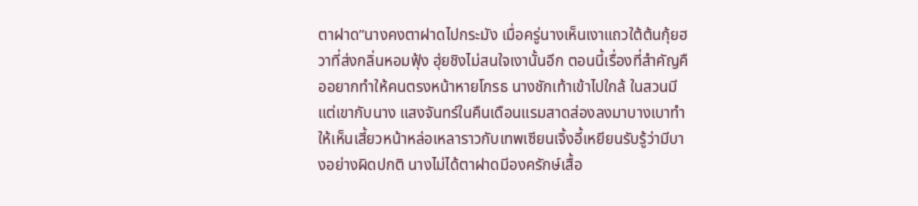ตาฝาด”นางคงตาฝาดไปกระมัง เมื่อครู่นางเห็นเงาแถวใต้ต้นกุ้ยฮวาที่ส่งกลิ่นหอมฟุ้ง ฮุ่ยชิงไม่สนใจเงานั้นอีก ตอนนี้เรื่องที่สำคัญคืออยากทำให้คนตรงหน้าหายโกรธ นางชักเท้าเข้าไปใกล้ ในสวนมีแต่เขากับนาง แสงจันทร์ในคืนเดือนแรมสาดส่องลงมาบางเบาทำให้เห็นเสี้ยวหน้าหล่อเหลาราวกับเทพเซียนเจิ้งอี้เหยียนรับรู้ว่ามีบางอย่างผิดปกติ นางไม่ได้ตาฝาดมีองครักษ์เสื้อ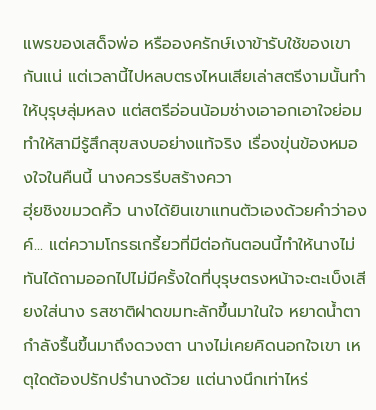แพรของเสด็จพ่อ หรือองครักษ์เงาข้ารับใช้ของเขากันแน่ แต่เวลานี้ไปหลบตรงไหนเสียเล่าสตรีงามนั้นทำให้บุรุษลุ่มหลง แต่สตรีอ่อนน้อมช่างเอาอกเอาใจย่อมทำให้สามีรู้สึกสุขสงบอย่างแท้จริง เรื่องขุ่นข้องหมองใจในคืนนี้ นางควรรีบสร้างควา
ฮุ่ยชิงขมวดคิ้ว นางได้ยินเขาแทนตัวเองด้วยคำว่าองค์... แต่ความโกรธเกรี้ยวที่มีต่อกันตอนนี้ทำให้นางไม่ทันได้ถามออกไปไม่มีครั้งใดที่บุรุษตรงหน้าจะตะเบ็งเสียงใส่นาง รสชาติฝาดขมทะลักขึ้นมาในใจ หยาดน้ำตากำลังรื้นขึ้นมาถึงดวงตา นางไม่เคยคิดนอกใจเขา เหตุใดต้องปรักปรำนางด้วย แต่นางนึกเท่าไหร่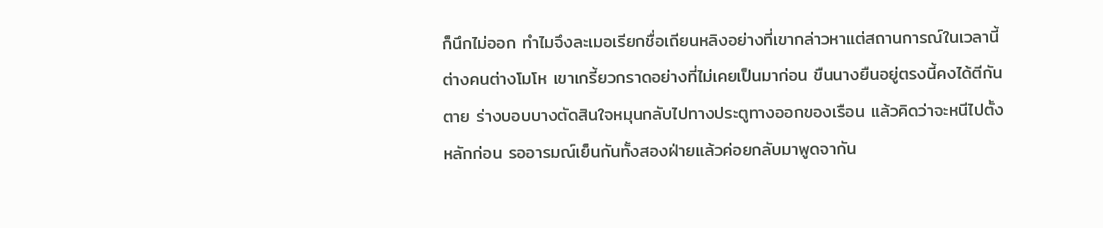ก็นึกไม่ออก ทำไมจึงละเมอเรียกชื่อเถียนหลิงอย่างที่เขากล่าวหาแต่สถานการณ์ในเวลานี้ต่างคนต่างโมโห เขาเกรี้ยวกราดอย่างที่ไม่เคยเป็นมาก่อน ขืนนางยืนอยู่ตรงนี้คงได้ตีกันตาย ร่างบอบบางตัดสินใจหมุนกลับไปทางประตูทางออกของเรือน แล้วคิดว่าจะหนีไปตั้งหลักก่อน รออารมณ์เย็นกันทั้งสองฝ่ายแล้วค่อยกลับมาพูดจากัน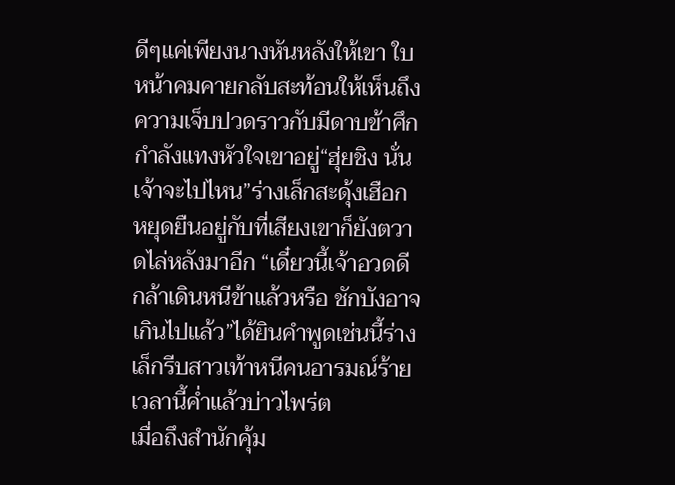ดีๆแค่เพียงนางหันหลังให้เขา ใบหน้าคมคายกลับสะท้อนให้เห็นถึงความเจ็บปวดราวกับมีดาบข้าศึกกำลังแทงหัวใจเขาอยู่“ฮุ่ยชิง นั่นเจ้าจะไปไหน”ร่างเล็กสะดุ้งเฮือก หยุดยืนอยู่กับที่เสียงเขาก็ยังตวาดไล่หลังมาอีก “เดี๋ยวนี้เจ้าอวดดีกล้าเดินหนีข้าแล้วหรือ ชักบังอาจเกินไปแล้ว”ได้ยินคำพูดเช่นนี้ร่างเล็กรีบสาวเท้าหนีคนอารมณ์ร้าย เวลานี้ค่ำแล้วบ่าวไพร่ต
เมื่อถึงสำนักคุ้ม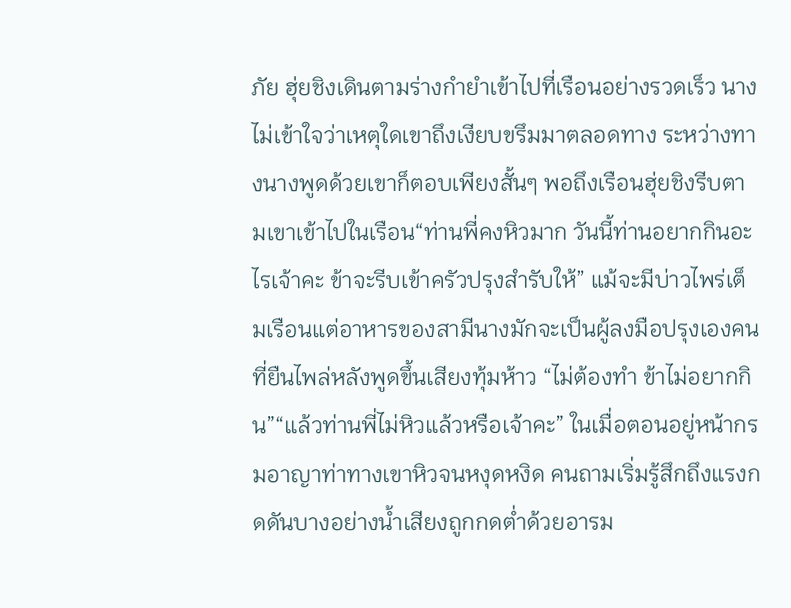ภัย ฮุ่ยชิงเดินตามร่างกำยำเข้าไปที่เรือนอย่างรวดเร็ว นางไม่เข้าใจว่าเหตุใดเขาถึงเงียบขรึมมาตลอดทาง ระหว่างทางนางพูดด้วยเขาก็ตอบเพียงสั้นๆ พอถึงเรือนฮุ่ยชิงรีบตามเขาเข้าไปในเรือน“ท่านพี่คงหิวมาก วันนี้ท่านอยากกินอะไรเจ้าคะ ข้าจะรีบเข้าครัวปรุงสำรับให้” แม้จะมีบ่าวไพร่เต็มเรือนแต่อาหารของสามีนางมักจะเป็นผู้ลงมือปรุงเองคนที่ยืนไพล่หลังพูดขึ้นเสียงทุ้มห้าว “ไม่ต้องทำ ข้าไม่อยากกิน”“แล้วท่านพี่ไม่หิวแล้วหรือเจ้าคะ” ในเมื่อตอนอยู่หน้ากรมอาญาท่าทางเขาหิวจนหงุดหงิด คนถามเริ่มรู้สึกถึงแรงกดดันบางอย่างน้ำเสียงถูกกดต่ำด้วยอารม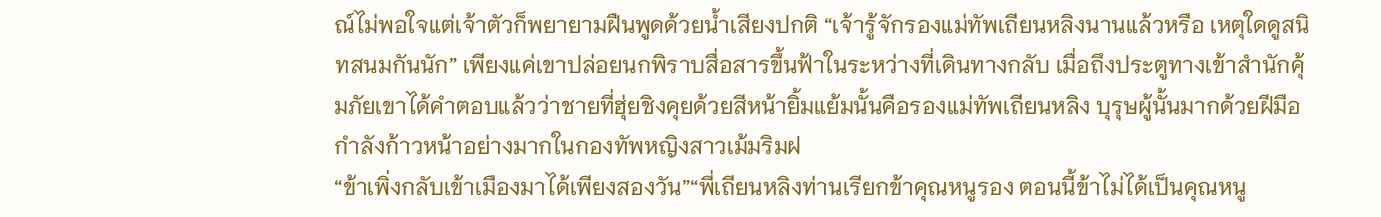ณ์ไม่พอใจแต่เจ้าตัวก็พยายามฝืนพูดด้วยน้ำเสียงปกติ “เจ้ารู้จักรองแม่ทัพเถียนหลิงนานแล้วหรือ เหตุใดดูสนิทสนมกันนัก” เพียงแค่เขาปล่อยนกพิราบสื่อสารขึ้นฟ้าในระหว่างที่เดินทางกลับ เมื่อถึงประตูทางเข้าสำนักคุ้มภัยเขาได้คำตอบแล้วว่าชายที่ฮุ่ยชิงคุยด้วยสีหน้ายิ้มแย้มนั้นคือรองแม่ทัพเถียนหลิง บุรุษผู้นั้นมากด้วยฝีมือ กำลังก้าวหน้าอย่างมากในกองทัพหญิงสาวเม้มริมฝ
“ข้าเพิ่งกลับเข้าเมืองมาได้เพียงสองวัน”“พี่เถียนหลิงท่านเรียกข้าคุณหนูรอง ตอนนี้ข้าไม่ได้เป็นคุณหนู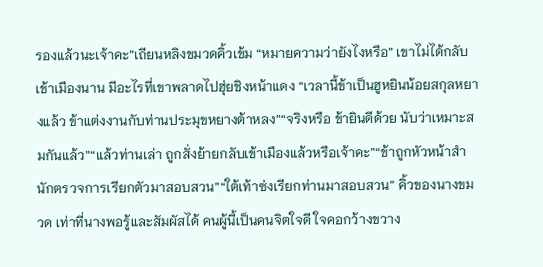รองแล้วนะเจ้าคะ”เถียนหลิงขมวดคิ้วเข้ม “หมายความว่ายังไงหรือ” เขาไม่ได้กลับเข้าเมืองนาน มีอะไรที่เขาพลาดไปฮุ่ยชิงหน้าแดง “เวลานี้ข้าเป็นฮูหยินน้อยสกุลหยางแล้ว ข้าแต่งงานกับท่านประมุขหยางต้าหลง”“จริงหรือ ข้ายินดีด้วย นับว่าเหมาะสมกันแล้ว”“แล้วท่านเล่า ถูกสั่งย้ายกลับเข้าเมืองแล้วหรือเจ้าคะ”“ข้าถูกหัวหน้าสำนักตรวจการเรียกตัวมาสอบสวน”“ใต้เท้าซ่งเรียกท่านมาสอบสวน” คิ้วของนางขมวด เท่าที่นางพอรู้และสัมผัสได้ คนผู้นี้เป็นคนจิตใจดี ใจคอกว้างขวาง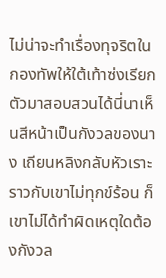ไม่น่าจะทำเรื่องทุจริตในกองทัพให้ใต้เท้าซ่งเรียกตัวมาสอบสวนได้นี่นาเห็นสีหน้าเป็นกังวลของนาง เถียนหลิงกลับหัวเราะราวกับเขาไม่ทุกข์ร้อน ก็เขาไม่ได้ทำผิดเหตุใดต้องกังวล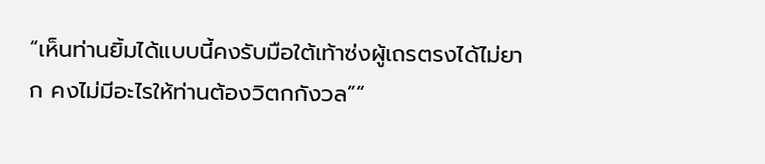“เห็นท่านยิ้มได้แบบนี้คงรับมือใต้เท้าซ่งผู้เถรตรงได้ไม่ยาก คงไม่มีอะไรให้ท่านต้องวิตกกังวล”“